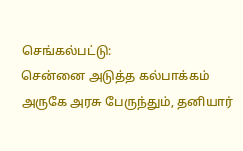செங்கல்பட்டு:
சென்னை அடுத்த கல்பாக்கம் அருகே அரசு பேருந்தும், தனியார்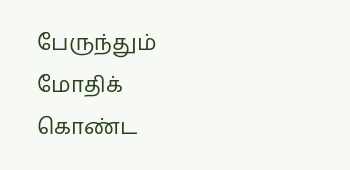பேருந்தும் மோதிக் கொண்ட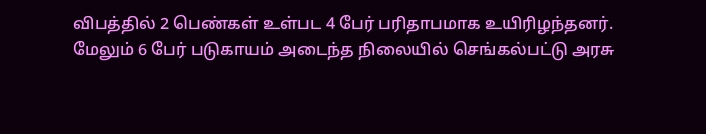விபத்தில் 2 பெண்கள் உள்பட 4 பேர் பரிதாபமாக உயிரிழந்தனர்.
மேலும் 6 பேர் படுகாயம் அடைந்த நிலையில் செங்கல்பட்டு அரசு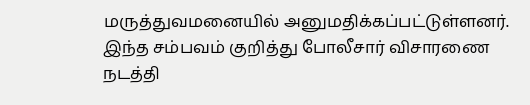மருத்துவமனையில் அனுமதிக்கப்பட்டுள்ளனர். இந்த சம்பவம் குறித்து போலீசார் விசாரணை நடத்தி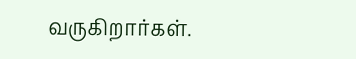வருகிறார்கள்.